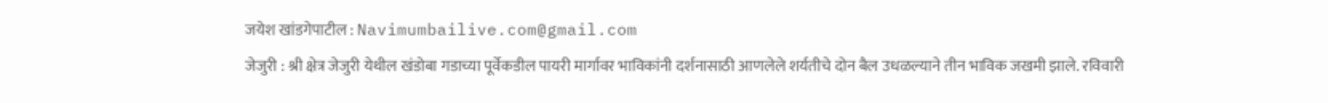जयेश खांडगेपाटील : Navimumbailive.com@gmail.com
जेजुरी : श्री क्षेत्र जेजुरी येथील खंडोबा गडाच्या पूर्वेकडील पायरी मार्गावर भाविकांनी दर्शनासाठी आणलेले शर्यतीचे दोन बैल उधळल्याने तीन भाविक जखमी झाले. रविवारी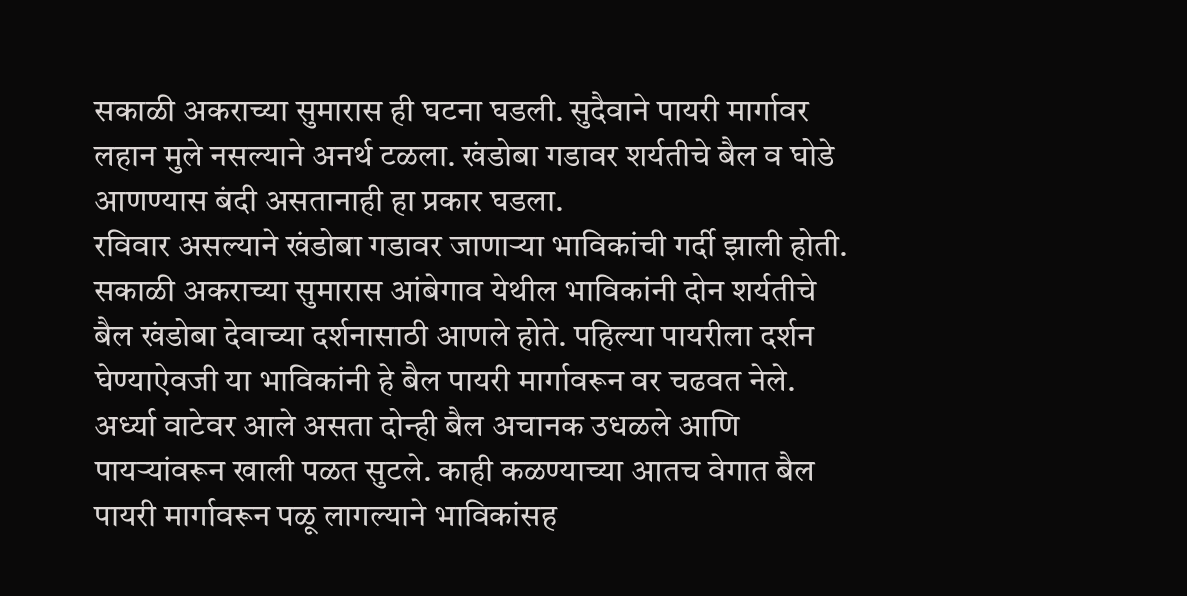सकाळी अकराच्या सुमारास ही घटना घडली. सुदैवाने पायरी मार्गावर लहान मुले नसल्याने अनर्थ टळला. खंडोबा गडावर शर्यतीचे बैल व घोडे आणण्यास बंदी असतानाही हा प्रकार घडला.
रविवार असल्याने खंडोबा गडावर जाणाऱ्या भाविकांची गर्दी झाली होती. सकाळी अकराच्या सुमारास आंबेगाव येथील भाविकांनी दोन शर्यतीचे बैल खंडोबा देवाच्या दर्शनासाठी आणले होते. पहिल्या पायरीला दर्शन घेण्याऐवजी या भाविकांनी हे बैल पायरी मार्गावरून वर चढवत नेले. अर्ध्या वाटेवर आले असता दोन्ही बैल अचानक उधळले आणि पायऱ्यांवरून खाली पळत सुटले. काही कळण्याच्या आतच वेगात बैल पायरी मार्गावरून पळू लागल्याने भाविकांसह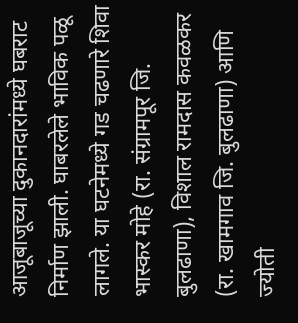आजूबाजूच्या दुकानदारांमध्ये घबराट निर्माण झाली. घाबरलेले भाविक पळू लागले. या घटनेमध्ये गड चढणारे शिवा भास्कर मोहे (रा. संग्रामपूर जि. बुलढाणा), विशाल रामदास कवळकर (रा. खामगाव जि. बुलढाणा) आणि ज्योती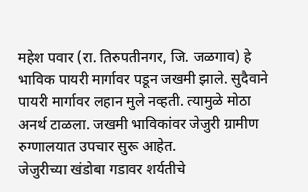महेश पवार (रा. तिरुपतीनगर, जि. जळगाव) हे भाविक पायरी मार्गावर पडून जखमी झाले. सुदैवाने पायरी मार्गावर लहान मुले नव्हती. त्यामुळे मोठा अनर्थ टाळला. जखमी भाविकांवर जेजुरी ग्रामीण रुग्णालयात उपचार सुरू आहेत.
जेजुरीच्या खंडोबा गडावर शर्यतीचे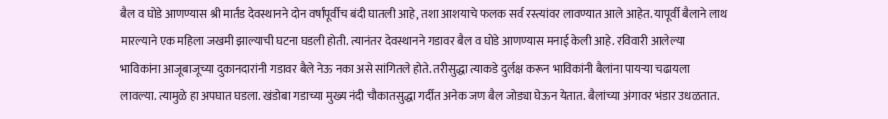बैल व घोडे आणण्यास श्री मार्तंड देवस्थानने दोन वर्षांपूर्वीच बंदी घातली आहे, तशा आशयाचे फलक सर्व रस्त्यांवर लावण्यात आले आहेत. यापूर्वी बैलाने लाथ मारल्याने एक महिला जखमी झाल्याची घटना घडली होती. त्यानंतर देवस्थानने गडावर बैल व घोडे आणण्यास मनाई केली आहे. रविवारी आलेल्या भाविकांना आजूबाजूच्या दुकानदारांनी गडावर बैले नेऊ नका असे सांगितले होते. तरीसुद्धा त्याकडे दुर्लक्ष करून भाविकांनी बैलांना पायऱ्या चढायला लावल्या. त्यामुळे हा अपघात घडला. खंडोबा गडाच्या मुख्य नंदी चौकातसुद्धा गर्दीत अनेक जण बैल जोड्या घेऊन येतात. बैलांच्या अंगावर भंडार उधळतात.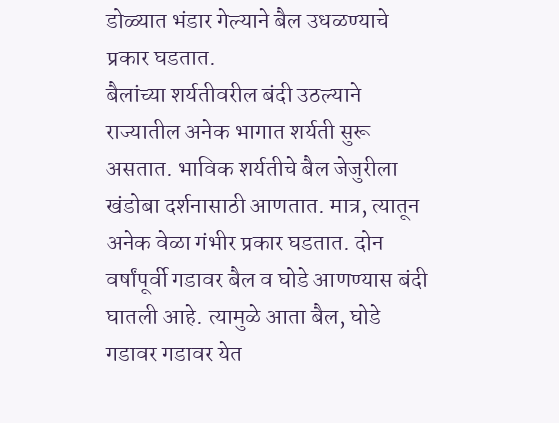डोळ्यात भंडार गेल्याने बैल उधळण्याचे प्रकार घडतात.
बैलांच्या शर्यतीवरील बंदी उठल्याने राज्यातील अनेक भागात शर्यती सुरू असतात. भाविक शर्यतीचे बैल जेजुरीला खंडोबा दर्शनासाठी आणतात. मात्र, त्यातून अनेक वेळा गंभीर प्रकार घडतात. दोन वर्षांपूर्वी गडावर बैल व घोडे आणण्यास बंदी घातली आहे. त्यामुळे आता बैल, घोडे गडावर गडावर येत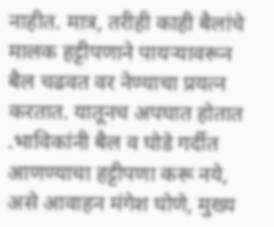नाहीत. मात्र, तरीही काही बैलांचे मालक हट्टीपणाने पायऱ्यावरून बैल चढवत वर नेण्याचा प्रयत्न करतात. यातूनच अपघात होतात .भाविकांनी बैल व घोडे गर्दीत आणण्याचा हट्टीपणा करू नये, असे आवाहन मंगेश घोणे, मुख्य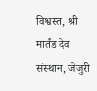विश्वस्त, श्री मार्तंड देव संस्थान, जेजुरी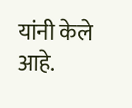यांनी केले आहे.